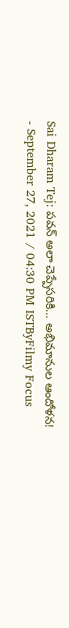Sai Dharam Tej: పవన్ అలా చెప్పేసరికి… అభిమానుల ఆందోళన!
- September 27, 2021 / 04:30 PM ISTByFilmy Focus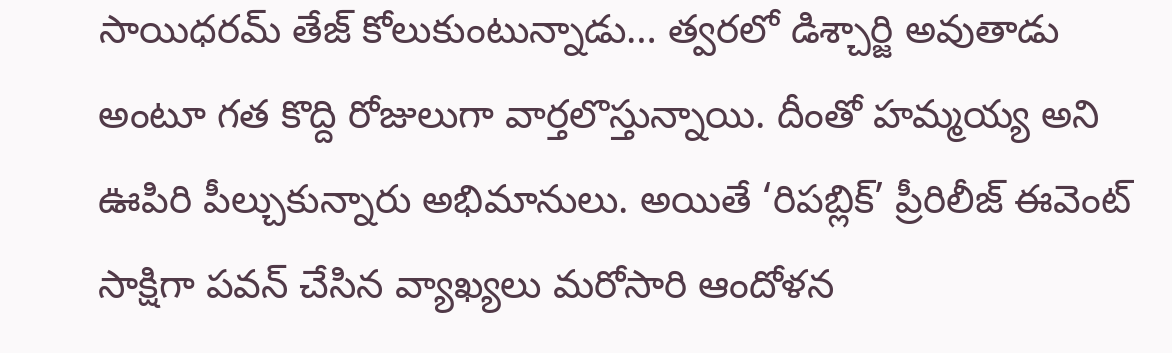సాయిధరమ్ తేజ్ కోలుకుంటున్నాడు… త్వరలో డిశ్చార్జి అవుతాడు అంటూ గత కొద్ది రోజులుగా వార్తలొస్తున్నాయి. దీంతో హమ్మయ్య అని ఊపిరి పీల్చుకున్నారు అభిమానులు. అయితే ‘రిపబ్లిక్’ ప్రీరిలీజ్ ఈవెంట్ సాక్షిగా పవన్ చేసిన వ్యాఖ్యలు మరోసారి ఆందోళన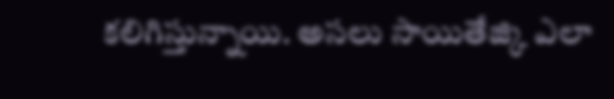కలిగిస్తున్నాయి. అసలు సాయితేజ్కి ఎలా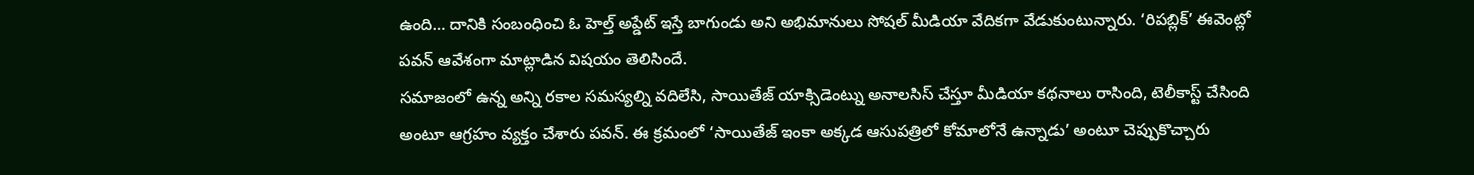ఉంది… దానికి సంబంధించి ఓ హెల్త్ అప్డేట్ ఇస్తే బాగుండు అని అభిమానులు సోషల్ మీడియా వేదికగా వేడుకుంటున్నారు. ‘రిపబ్లిక్’ ఈవెంట్లో పవన్ ఆవేశంగా మాట్లాడిన విషయం తెలిసిందే.
సమాజంలో ఉన్న అన్ని రకాల సమస్యల్ని వదిలేసి, సాయితేజ్ యాక్సిడెంట్ను అనాలసిస్ చేస్తూ మీడియా కథనాలు రాసింది, టెలీకాస్ట్ చేసింది అంటూ ఆగ్రహం వ్యక్తం చేశారు పవన్. ఈ క్రమంలో ‘సాయితేజ్ ఇంకా అక్కడ ఆసుపత్రిలో కోమాలోనే ఉన్నాడు’ అంటూ చెప్పుకొచ్చారు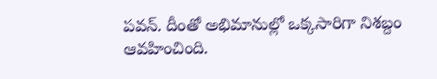పవన్. దీంతో అభిమానుల్లో ఒక్కసారిగా నిశబ్దం ఆవహించింది.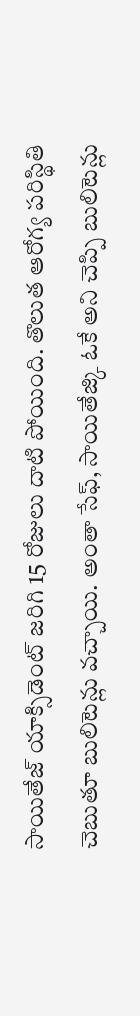సాయితేజ్ యాక్సిడెంట్ జరిగి 15 రోజులు దాటి పోయింది. తొలుత ఆరోగ్య పరిస్థితి చెబుతూ బులిటెన్లు వచ్చాయి. అంతా సేఫ్, సాయితేజ్కి ఓకే అని చెప్పి బులిటెన్లు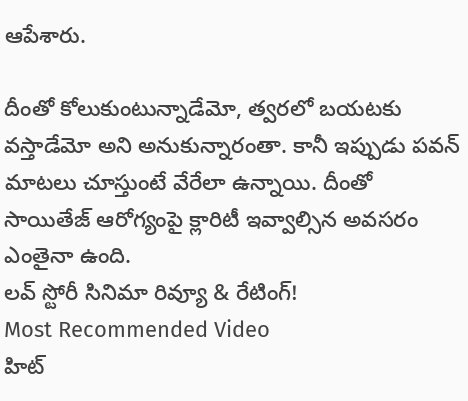ఆపేశారు.

దీంతో కోలుకుంటున్నాడేమో, త్వరలో బయటకు వస్తాడేమో అని అనుకున్నారంతా. కానీ ఇప్పుడు పవన్ మాటలు చూస్తుంటే వేరేలా ఉన్నాయి. దీంతో సాయితేజ్ ఆరోగ్యంపై క్లారిటీ ఇవ్వాల్సిన అవసరం ఎంతైనా ఉంది.
లవ్ స్టోరీ సినిమా రివ్యూ & రేటింగ్!
Most Recommended Video
హిట్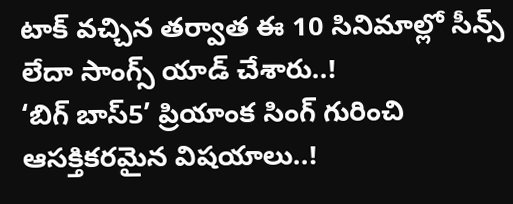టాక్ వచ్చిన తర్వాత ఈ 10 సినిమాల్లో సీన్స్ లేదా సాంగ్స్ యాడ్ చేశారు..!
‘బిగ్ బాస్5’ ప్రియాంక సింగ్ గురించి ఆసక్తికరమైన విషయాలు..!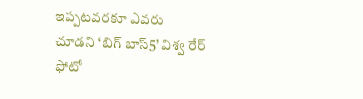ఇప్పటవరకూ ఎవరు చూడని ‘బిగ్ బాస్5’ విశ్వ రేర్ ఫోటో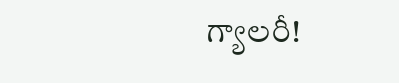గ్యాలరీ!